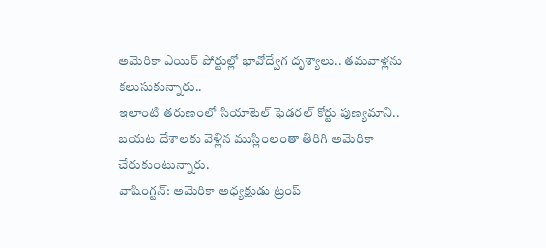అమెరికా ఎయిర్ పోర్టుల్లో భావోద్వేగ దృశ్యాలు.. తమవాళ్లను కలుసుకున్నారు..
ఇలాంటి తరుణంలో సియాటెల్ ఫెడరల్ కోర్టు పుణ్యమాని.. బయట దేశాలకు వెళ్లిన ముస్లింలంతా తిరిగి అమెరికా చేరుకుంటున్నారు.
వాషింగ్టన్: అమెరికా అధ్యక్షుడు ట్రంప్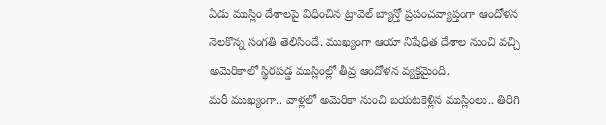ఏడు ముస్లిం దేశాలపై విధించిన ట్రావెల్ బ్యాన్తో ప్రపంచవ్యాప్తంగా ఆందోళన నెలకొన్న సంగతి తెలిసిందే. ముఖ్యంగా ఆయా నిషేధిత దేశాల నుంచి వచ్చి అమెరికాలో స్థిరపడ్డ ముస్లింల్లో తీవ్ర ఆందోళన వ్యక్తమైంది.
మరీ ముఖ్యంగా.. వాళ్లలో అమెరికా నుంచి బయటకెళ్లిన ముస్లింలు.. తిరిగి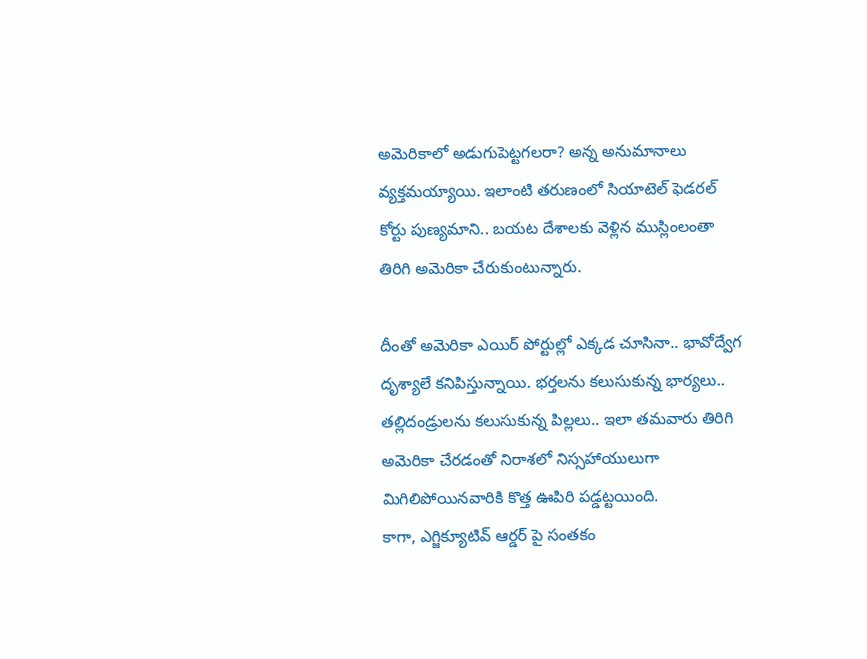అమెరికాలో అడుగుపెట్టగలరా? అన్న అనుమానాలు వ్యక్తమయ్యాయి. ఇలాంటి తరుణంలో సియాటెల్ ఫెడరల్ కోర్టు పుణ్యమాని.. బయట దేశాలకు వెళ్లిన ముస్లింలంతా తిరిగి అమెరికా చేరుకుంటున్నారు.

దీంతో అమెరికా ఎయిర్ పోర్టుల్లో ఎక్కడ చూసినా.. భావోద్వేగ దృశ్యాలే కనిపిస్తున్నాయి. భర్తలను కలుసుకున్న భార్యలు.. తల్లిదండ్రులను కలుసుకున్న పిల్లలు.. ఇలా తమవారు తిరిగి అమెరికా చేరడంతో నిరాశలో నిస్సహాయులుగా మిగిలిపోయినవారికి కొత్త ఊపిరి పడ్డట్టయింది.
కాగా, ఎగ్జిక్యూటివ్ ఆర్డర్ పై సంతకం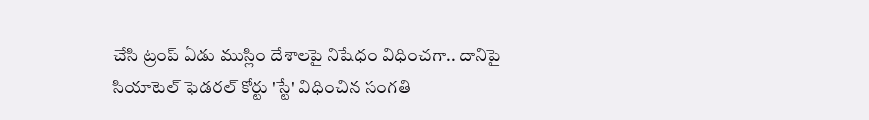చేసి ట్రంప్ ఏడు ముస్లిం దేశాలపై నిషేధం విధించగా.. దానిపై సియాటెల్ ఫెడరల్ కోర్టు 'స్టే' విధించిన సంగతి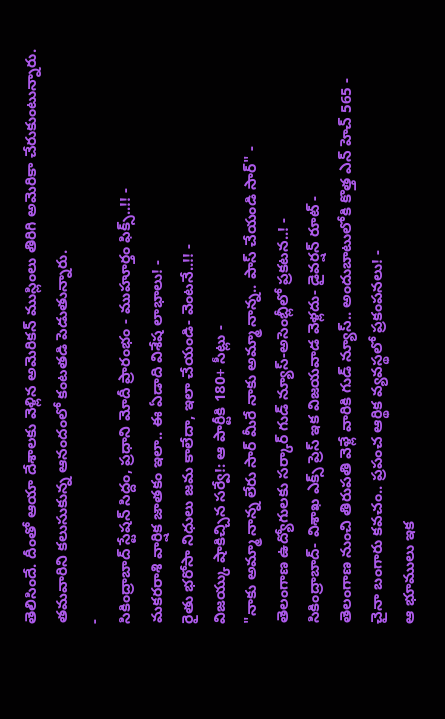తెలిసిందే. దీంతో ఆయా దేశాలకు వెళ్లిన అమెరికన్ ముస్లింలు తిరిగి అమెరికా చేరుకుంటున్నారు. తమవారిని కలుసుకున్న ఆనందంలో కంటతడి పెడుతున్నారు.
-
సికింద్రాబాద్ స్టేషన్ సిద్దం, ప్రధాని మోదీ ప్రారంభం - ముహూర్తం ఫిక్స్..!! -
మకరరాశి వార్షిక జాతకం ఇలా.. ఈ ఏడాది విశేష లాభాలు! -
రైతు భరోసా నిధులు జమ కాలేదా, ఇలా చేయండి- వెంటనే..!! -
విజయ్కు షాకిచ్చిన సర్వే!: ఆ పార్టీకి 180+ సీట్లు -
"నాకు అమ్మా నాన్న లేరు సార్ మీరే నాకు అమ్మా నాన్న.. పాస్ చేయండి సార్" -
తెలంగాణ ఉద్యోగులకు సర్కార్ గుడ్ న్యూస్-అసెంబ్లీలో ప్రకటన..! -
సికింద్రాబాద్- విశాఖ ఎక్స్ ప్రెస్ ఇక విజయవాడ వెళ్లదు- డైవర్షన్ రూట్ -
తెలంగాణ నుంచి తిరుపతి వెళ్లే వారికి గుడ్ న్యూస్.. అందుబాటులోకి కొత్త ఎన్ హెచ్ 565 -
చైనా బంగారు కవచం.. ప్రపంచ ఆర్థిక వ్యవస్థలో ప్రకంపనలు! -
ఆ భూములు ఇక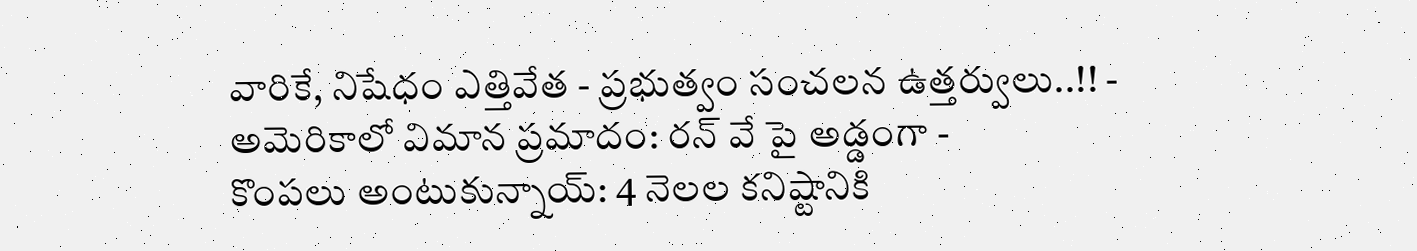వారికే, నిషేధం ఎత్తివేత - ప్రభుత్వం సంచలన ఉత్తర్వులు..!! -
అమెరికాలో విమాన ప్రమాదం: రన్ వే పై అడ్డంగా -
కొంపలు అంటుకున్నాయ్: 4 నెలల కనిష్టానికి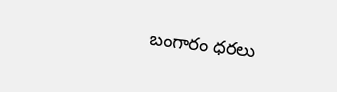బంగారం ధరలు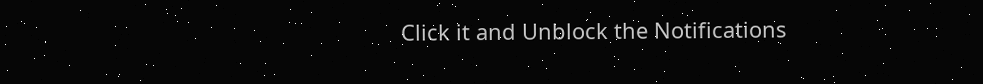Click it and Unblock the Notifications